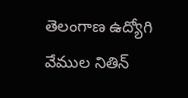తెలంగాణ ఉద్యోగి వేముల నితిన్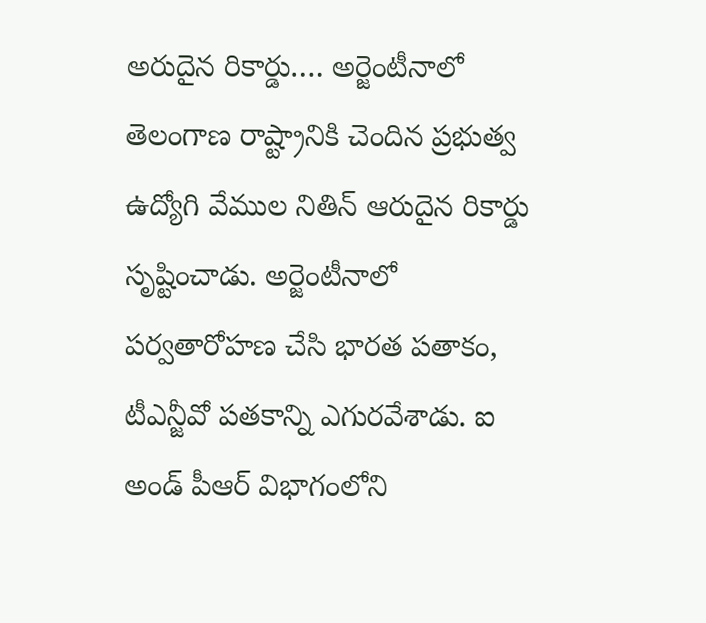అరుదైన రికార్డు…. అర్జెంటీనాలో
తెలంగాణ రాష్ట్రానికి చెందిన ప్రభుత్వ ఉద్యోగి వేముల నితిన్ ఆరుదైన రికార్డు సృష్టించాడు. అర్జెంటీనాలో పర్వతారోహణ చేసి భారత పతాకం, టీఎన్జీవో పతకాన్ని ఎగురవేశాడు. ఐ అండ్ పీఆర్ విభాగంలోని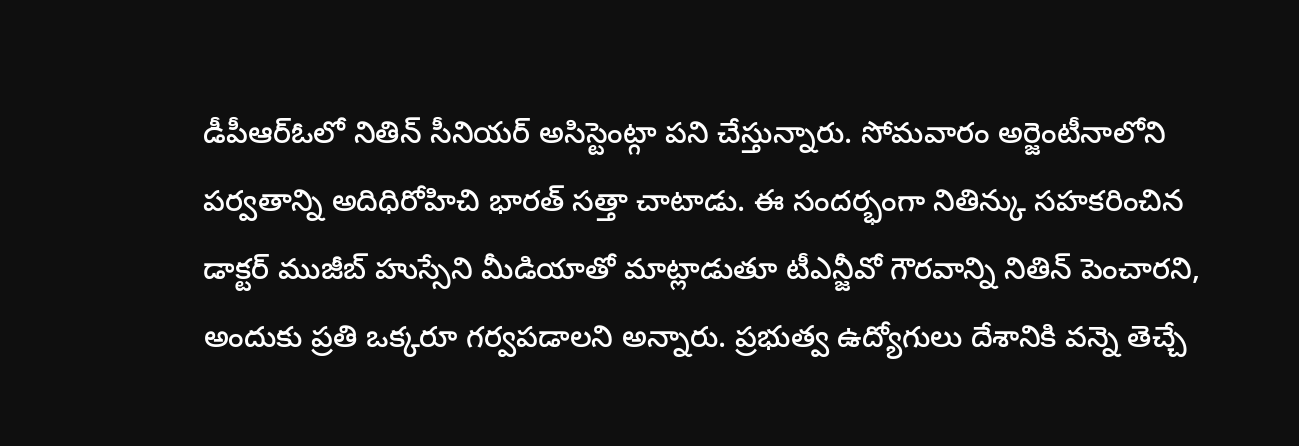డీపీఆర్ఓలో నితిన్ సీనియర్ అసిస్టెంట్గా పని చేస్తున్నారు. సోమవారం అర్జెంటీనాలోని పర్వతాన్ని అదిధిరోహిచి భారత్ సత్తా చాటాడు. ఈ సందర్భంగా నితిన్కు సహకరించిన డాక్టర్ ముజీబ్ హుస్సేని మీడియాతో మాట్లాడుతూ టీఎన్జీవో గౌరవాన్ని నితిన్ పెంచారని, అందుకు ప్రతి ఒక్కరూ గర్వపడాలని అన్నారు. ప్రభుత్వ ఉద్యోగులు దేశానికి వన్నె తెచ్చే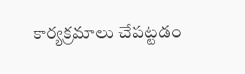కార్యక్రమాలు చేపట్టడం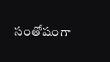సంతోషంగా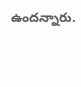ఉందన్నారు.